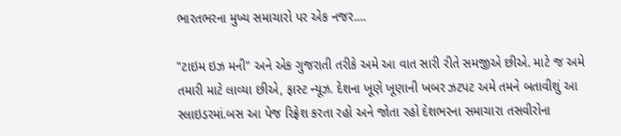ભારતભરના મુખ્ય સમાચારો પર એક નજર....

"ટાઇમ ઇઝ મની" અને એક ગુજરાતી તરીકે અમે આ વાત સારી રીતે સમજીએ છીએ. માટે જ અમે તમારી માટે લાવ્યા છીએ, ફાસ્ટ ન્યૂઝ. દેશના ખૂણે ખૂણાની ખબર ઝટપટ અમે તમને બતાવીશું આ સ્લાઇડરમાં.બસ આ પેજ રિફ્રેશ કરતા રહો અને જોતા રહો દેશભરના સમાચારા તસવીરોના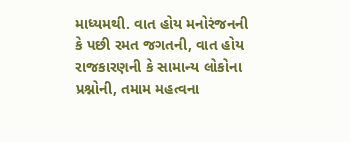માધ્યમથી. વાત હોય મનોરંજનની કે પછી રમત જગતની, વાત હોય રાજકારણની કે સામાન્ય લોકોના પ્રશ્નોની, તમામ મહત્વના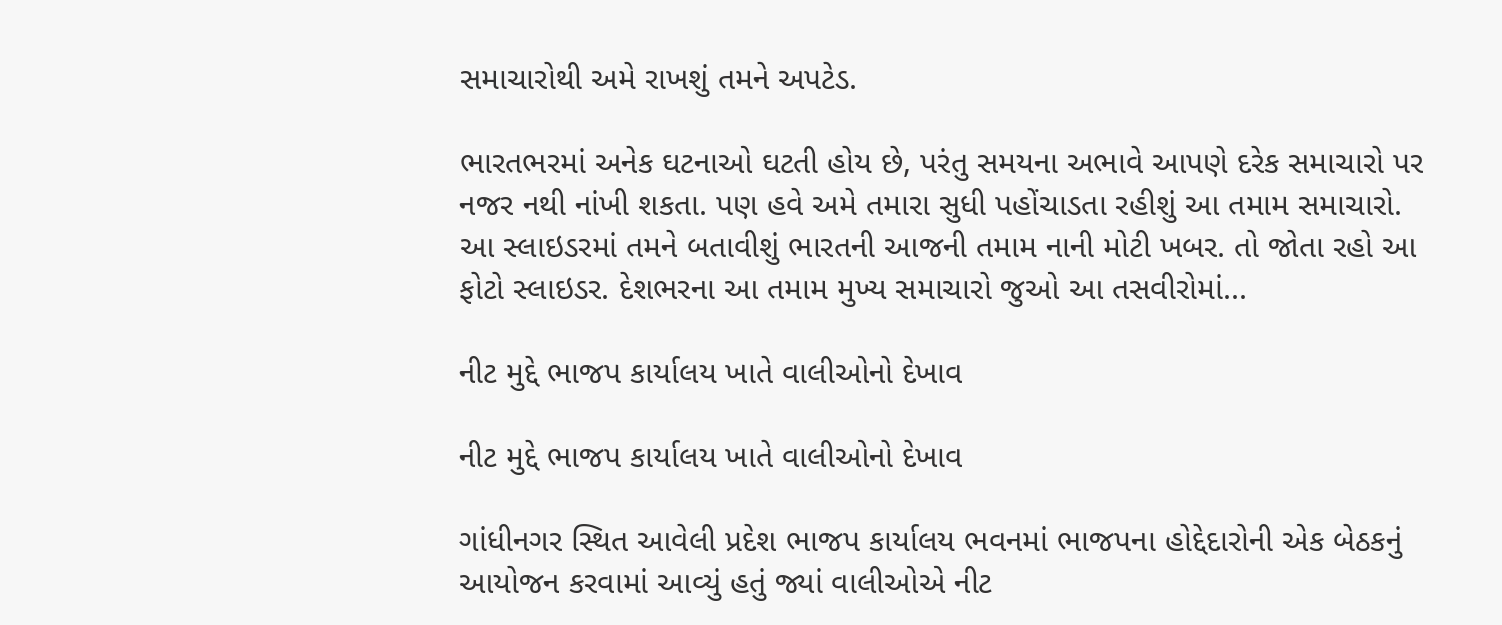સમાચારોથી અમે રાખશું તમને અપટેડ.

ભારતભરમાં અનેક ઘટનાઓ ઘટતી હોય છે, પરંતુ સમયના અભાવે આપણે દરેક સમાચારો પર નજર નથી નાંખી શકતા. પણ હવે અમે તમારા સુધી પહોંચાડતા રહીશું આ તમામ સમાચારો. આ સ્લાઇડરમાં તમને બતાવીશું ભારતની આજની તમામ નાની મોટી ખબર. તો જોતા રહો આ ફોટો સ્લાઇડર. દેશભરના આ તમામ મુખ્ય સમાચારો જુઓ આ તસવીરોમાં...

નીટ મુદ્દે ભાજપ કાર્યાલય ખાતે વાલીઓનો દેખાવ

નીટ મુદ્દે ભાજપ કાર્યાલય ખાતે વાલીઓનો દેખાવ

ગાંધીનગર સ્થિત આવેલી પ્રદેશ ભાજપ કાર્યાલય ભવનમાં ભાજપના હોદ્દેદારોની એક બેઠકનું આયોજન કરવામાં આવ્યું હતું જ્યાં વાલીઓએ નીટ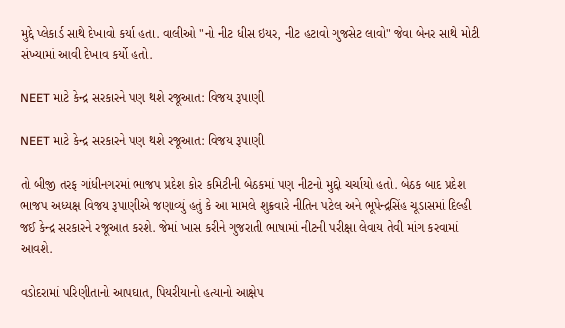મુદ્દે પ્લેકાર્ડ સાથે દેખાવો કર્યા હતા. વાલીઓ "નો નીટ ધીસ ઇયર, નીટ હટાવો ગુજસેટ લાવો" જેવા બેનર સાથે મોટી સંખ્યામાં આવી દેખાવ કર્યો હતો.

NEET માટે કેન્દ્ર સરકારને પણ થશે રજૂઆત: વિજય રૂપાણી

NEET માટે કેન્દ્ર સરકારને પણ થશે રજૂઆત: વિજય રૂપાણી

તો બીજી તરફ ગાંધીનગરમાં ભાજપ પ્રદેશ કોર કમિટીની બેઠકમાં પણ નીટનો મુદ્દો ચર્ચાયો હતો. બેઠક બાદ પ્રદેશ ભાજપ અધ્યક્ષ વિજય રૂપાણીએ જણાવ્યું હતું કે આ મામલે શુક્રવારે નીતિન પટેલ અને ભૂપેન્દ્રસિંહ ચૂડાસમાં દિલ્હી જઈ કેન્દ્ર સરકારને રજૂઆત કરશે. જેમાં ખાસ કરીને ગુજરાતી ભાષામાં નીટની પરીક્ષા લેવાય તેવી માંગ કરવામાં આવશે.

વડોદરામાં પરિણીતાનો આપઘાત, પિયરીયાનો હત્યાનો આક્ષેપ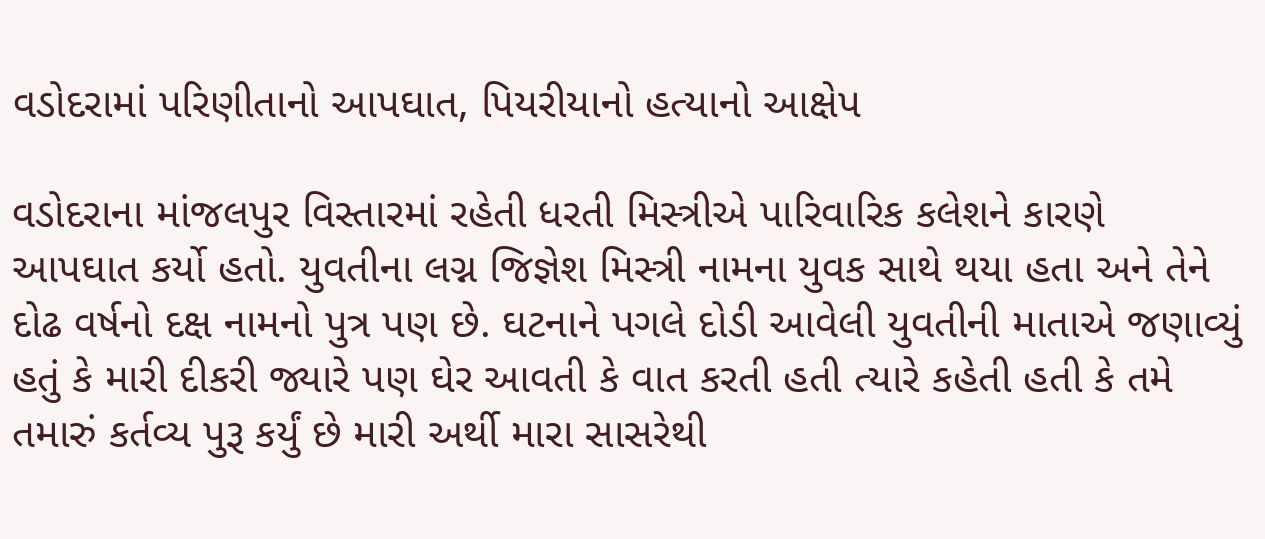વડોદરામાં પરિણીતાનો આપઘાત, પિયરીયાનો હત્યાનો આક્ષેપ

વડોદરાના માંજલપુર વિસ્તારમાં રહેતી ધરતી મિસ્ત્રીએ પારિવારિક કલેશને કારણે આપઘાત કર્યો હતો. યુવતીના લગ્ન જિજ્ઞેશ મિસ્ત્રી નામના યુવક સાથે થયા હતા અને તેને દોઢ વર્ષનો દક્ષ નામનો પુત્ર પણ છે. ઘટનાને પગલે દોડી આવેલી યુવતીની માતાએ જણાવ્યું હતું કે મારી દીકરી જ્યારે પણ ઘેર આવતી કે વાત કરતી હતી ત્યારે કહેતી હતી કે તમે તમારું કર્તવ્ય પુરૂ કર્યું છે મારી અર્થી મારા સાસરેથી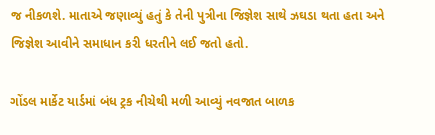જ નીકળશે. માતાએ જણાવ્યું હતું કે તેની પુત્રીના જિજ્ઞેશ સાથે ઝઘડા થતા હતા અને જિજ્ઞેશ આવીને સમાધાન કરી ધરતીને લઈ જતો હતો.

ગોંડલ માર્કેટ યાર્ડમાં બંધ ટ્રક નીચેથી મળી આવ્યું નવજાત બાળક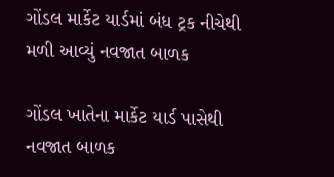ગોંડલ માર્કેટ યાર્ડમાં બંધ ટ્રક નીચેથી મળી આવ્યું નવજાત બાળક

ગોંડલ ખાતેના માર્કેટ યાર્ડ પાસેથી નવજાત બાળક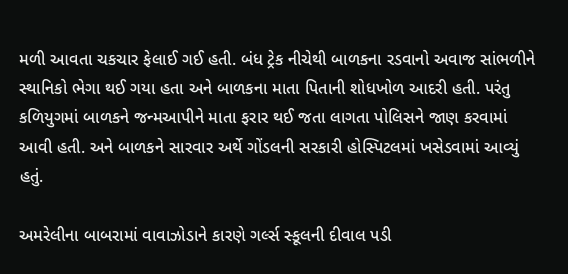મળી આવતા ચકચાર ફેલાઈ ગઈ હતી. બંધ ટ્રેક નીચેથી બાળકના રડવાનો અવાજ સાંભળીને સ્થાનિકો ભેગા થઈ ગયા હતા અને બાળકના માતા પિતાની શોધખોળ આદરી હતી. પરંતુ કળિયુગમાં બાળકને જન્મઆપીને માતા ફરાર થઈ જતા લાગતા પોલિસને જાણ કરવામાં આવી હતી. અને બાળકને સારવાર અર્થે ગોંડલની સરકારી હોસ્પિટલમાં ખસેડવામાં આવ્યું હતું.

અમરેલીના બાબરામાં વાવાઝોડાને કારણે ગર્લ્સ સ્કૂલની દીવાલ પડી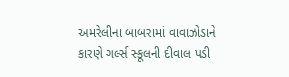અમરેલીના બાબરામાં વાવાઝોડાને કારણે ગર્લ્સ સ્કૂલની દીવાલ પડી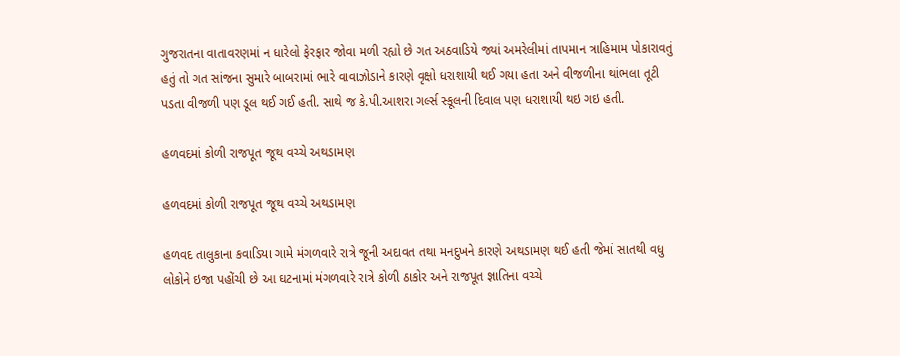ગુજરાતના વાતાવરણમાં ન ધારેલો ફેરફાર જોવા મળી રહ્યો છે ગત અઠવાડિયે જ્યાં અમરેલીમાં તાપમાન ત્રાહિમામ પોકારાવતું હતું તો ગત સાંજના સુમારે બાબરામાં ભારે વાવાઝોડાને કારણે વૃક્ષો ધરાશાયી થઈ ગયા હતા અને વીજળીના થાંભલા તૂટી પડતા વીજળી પણ ડૂલ થઈ ગઈ હતી. સાથે જ કે.પી.આશરા ગર્લ્સ સ્કૂલની દિવાલ પણ ધરાશાયી થઇ ગઇ હતી.

હળવદમાં કોળી રાજપૂત જૂથ વચ્ચે અથડામણ

હળવદમાં કોળી રાજપૂત જૂથ વચ્ચે અથડામણ

હળવદ તાલુકાના કવાડિયા ગામે મંગળવારે રાત્રે જૂની અદાવત તથા મનદુખને કારણે અથડામણ થઈ હતી જેમાં સાતથી વધુ લોકોને ઇજા પહોંચી છે આ ઘટનામાં મંગળવારે રાત્રે કોળી ઠાકોર અને રાજપૂત જ્ઞાતિના વચ્ચે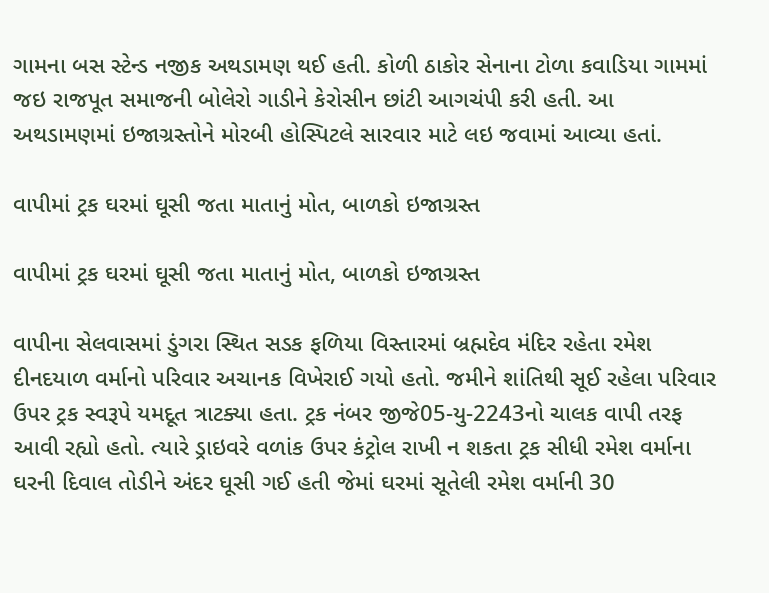ગામના બસ સ્ટેન્ડ નજીક અથડામણ થઈ હતી. કોળી ઠાકોર સેનાના ટોળા કવાડિયા ગામમાં જઇ રાજપૂત સમાજની બોલેરો ગાડીને કેરોસીન છાંટી આગચંપી કરી હતી. આ અથડામણમાં ઇજાગ્રસ્તોને મોરબી હોસ્પિટલે સારવાર માટે લઇ જવામાં આવ્યા હતાં.

વાપીમાં ટ્રક ઘરમાં ઘૂસી જતા માતાનું મોત, બાળકો ઇજાગ્રસ્ત

વાપીમાં ટ્રક ઘરમાં ઘૂસી જતા માતાનું મોત, બાળકો ઇજાગ્રસ્ત

વાપીના સેલવાસમાં ડુંગરા સ્થિત સડક ફળિયા વિસ્તારમાં બ્રહ્મદેવ મંદિર રહેતા રમેશ દીનદયાળ વર્માનો પરિવાર અચાનક વિખેરાઈ ગયો હતો. જમીને શાંતિથી સૂઈ રહેલા પરિવાર ઉપર ટ્રક સ્વરૂપે યમદૂત ત્રાટક્યા હતા. ટ્રક નંબર જીજે05-યુ-2243નો ચાલક વાપી તરફ આવી રહ્યો હતો. ત્યારે ડ્રાઇવરે વળાંક ઉપર કંટ્રોલ રાખી ન શકતા ટ્રક સીધી રમેશ વર્માના ઘરની દિવાલ તોડીને અંદર ઘૂસી ગઈ હતી જેમાં ઘરમાં સૂતેલી રમેશ વર્માની 30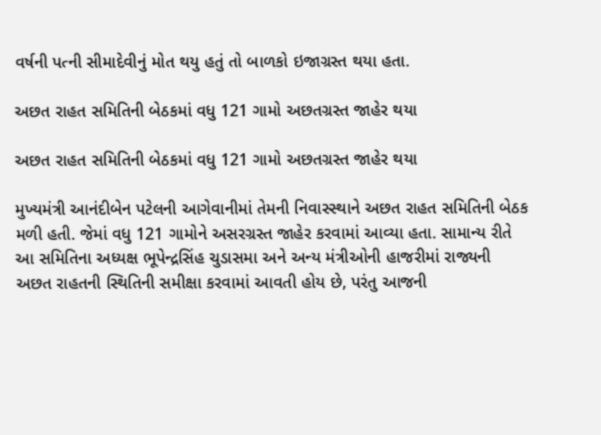વર્ષની પત્ની સીમાદેવીનું મોત થયુ હતું તો બાળકો ઇજાગ્રસ્ત થયા હતા.

અછત રાહત સમિતિની બેઠકમાં વધુ 121 ગામો અછતગ્રસ્ત જાહેર થયા

અછત રાહત સમિતિની બેઠકમાં વધુ 121 ગામો અછતગ્રસ્ત જાહેર થયા

મુખ્યમંત્રી આનંદીબેન પટેલની આગેવાનીમાં તેમની નિવાસ્સ્થાને અછત રાહત સમિતિની બેઠક મળી હતી. જેમાં વધુ 121 ગામોને અસરગ્રસ્ત જાહેર કરવામાં આવ્યા હતા. સામાન્ય રીતે આ સમિતિના અધ્યક્ષ ભૂપેન્દ્રસિંહ ચુડાસમા અને અન્ય મંત્રીઓની હાજરીમાં રાજ્યની અછત રાહતની સ્થિતિની સમીક્ષા કરવામાં આવતી હોય છે, પરંતુ આજની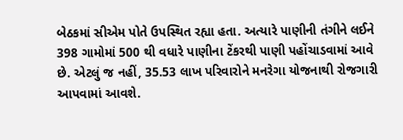બેઠકમાં સીએમ પોતે ઉપસ્થિત રહ્યા હતા. અત્યારે પાણીની તંગીને લઈને 398 ગામોમાં 500 થી વધારે પાણીના ટેંકરથી પાણી પહોંચાડવામાં આવે છે. એટલું જ નહીં, 35.53 લાખ પરિવારોને મનરેગા યોજનાથી રોજગારી આપવામાં આવશે.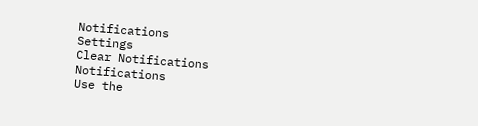Notifications
Settings
Clear Notifications
Notifications
Use the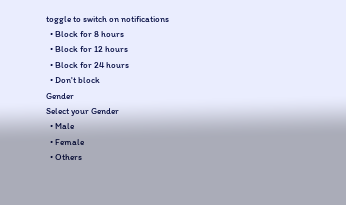toggle to switch on notifications
  • Block for 8 hours
  • Block for 12 hours
  • Block for 24 hours
  • Don't block
Gender
Select your Gender
  • Male
  • Female
  • Others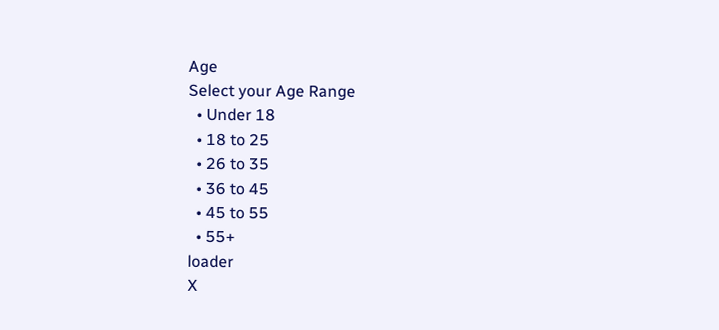Age
Select your Age Range
  • Under 18
  • 18 to 25
  • 26 to 35
  • 36 to 45
  • 45 to 55
  • 55+
loader
X